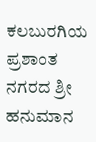ಕಲಬುರಗಿಯ ಪ್ರಶಾಂತ ನಗರದ ಶ್ರೀ ಹನುಮಾನ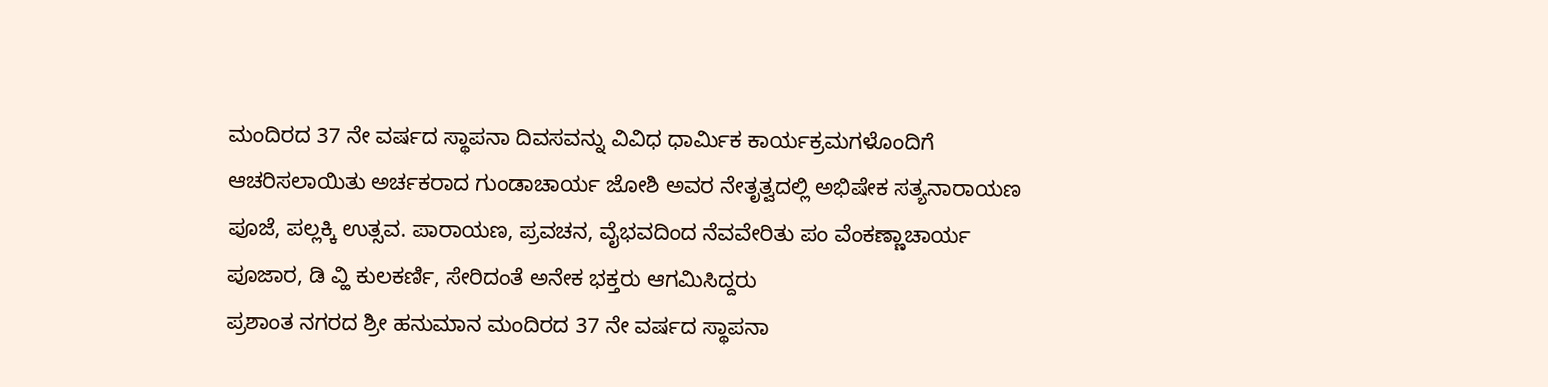ಮಂದಿರದ 37 ನೇ ವರ್ಷದ ಸ್ಥಾಪನಾ ದಿವಸವನ್ನು ವಿವಿಧ ಧಾರ್ಮಿಕ ಕಾರ್ಯಕ್ರಮಗಳೊಂದಿಗೆ ಆಚರಿಸಲಾಯಿತು ಅರ್ಚಕರಾದ ಗುಂಡಾಚಾರ್ಯ ಜೋಶಿ ಅವರ ನೇತೃತ್ವದಲ್ಲಿ ಅಭಿಷೇಕ ಸತ್ಯನಾರಾಯಣ ಪೂಜೆ, ಪಲ್ಲಕ್ಕಿ ಉತ್ಸವ. ಪಾರಾಯಣ, ಪ್ರವಚನ, ವೈಭವದಿಂದ ನೆವವೇರಿತು ಪಂ ವೆಂಕಣ್ಣಾಚಾರ್ಯ ಪೂಜಾರ, ಡಿ ವ್ಹಿ ಕುಲಕರ್ಣಿ, ಸೇರಿದಂತೆ ಅನೇಕ ಭಕ್ತರು ಆಗಮಿಸಿದ್ದರು
ಪ್ರಶಾಂತ ನಗರದ ಶ್ರೀ ಹನುಮಾನ ಮಂದಿರದ 37 ನೇ ವರ್ಷದ ಸ್ಥಾಪನಾ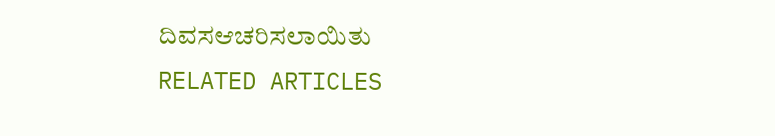ದಿವಸಆಚರಿಸಲಾಯಿತು
RELATED ARTICLES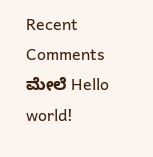Recent Comments
ಮೇಲೆ Hello world!